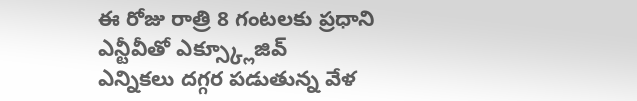ఈ రోజు రాత్రి 8 గంటలకు ప్రధాని ఎన్టీవీతో ఎక్స్క్లూజివ్
ఎన్నికలు దగ్గర పడుతున్న వేళ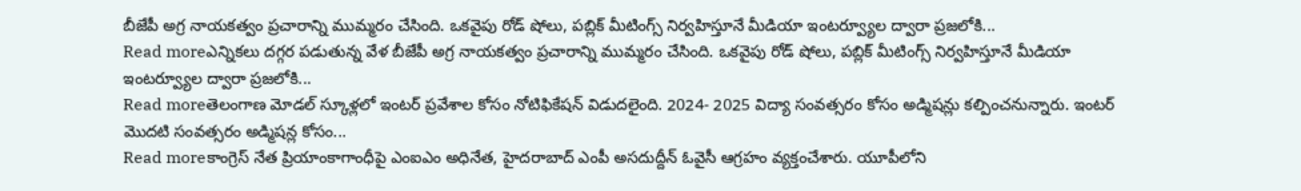బీజేపీ అగ్ర నాయకత్వం ప్రచారాన్ని ముమ్మరం చేసింది. ఒకవైపు రోడ్ షోలు, పబ్లిక్ మీటింగ్స్ నిర్వహిస్తూనే మీడియా ఇంటర్వ్యూల ద్వారా ప్రజలోకి...
Read moreఎన్నికలు దగ్గర పడుతున్న వేళ బీజేపీ అగ్ర నాయకత్వం ప్రచారాన్ని ముమ్మరం చేసింది. ఒకవైపు రోడ్ షోలు, పబ్లిక్ మీటింగ్స్ నిర్వహిస్తూనే మీడియా ఇంటర్వ్యూల ద్వారా ప్రజలోకి...
Read moreతెలంగాణ మోడల్ స్కూళ్లలో ఇంటర్ ప్రవేశాల కోసం నోటిఫికేషన్ విడుదలైంది. 2024- 2025 విద్యా సంవత్సరం కోసం అడ్మిషన్లు కల్పించనున్నారు. ఇంటర్ మొదటి సంవత్సరం అడ్మిషన్ల కోసం...
Read moreకాంగ్రెస్ నేత ప్రియాంకాగాంధీపై ఎంఐఎం అధినేత, హైదరాబాద్ ఎంపీ అసదుద్దీన్ ఓవైసీ ఆగ్రహం వ్యక్తంచేశారు. యూపీలోని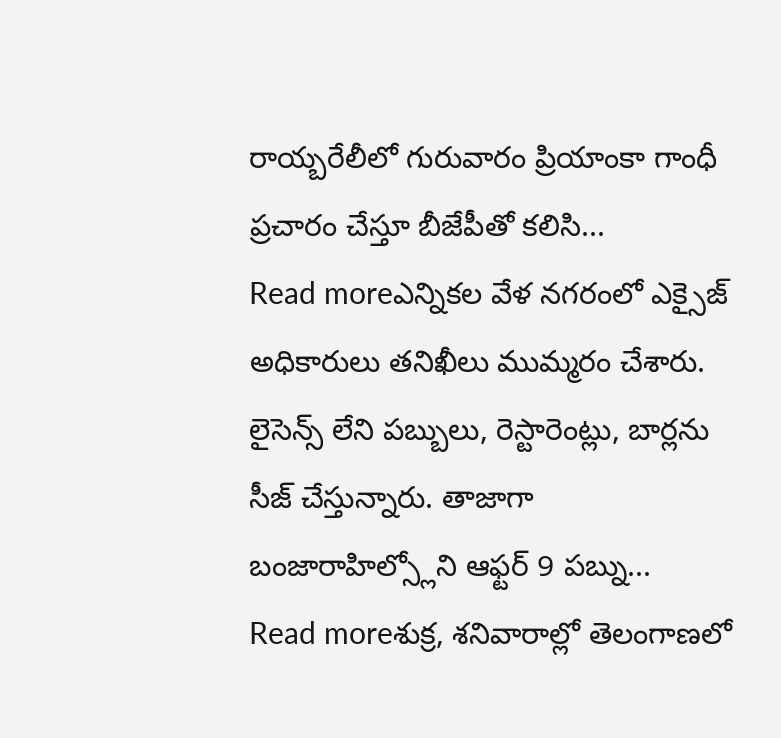రాయ్బరేలీలో గురువారం ప్రియాంకా గాంధీ ప్రచారం చేస్తూ బీజేపీతో కలిసి...
Read moreఎన్నికల వేళ నగరంలో ఎక్సైజ్ అధికారులు తనిఖీలు ముమ్మరం చేశారు. లైసెన్స్ లేని పబ్బులు, రెస్టారెంట్లు, బార్లను సీజ్ చేస్తున్నారు. తాజాగా బంజారాహిల్స్లోని ఆఫ్టర్ 9 పబ్ను...
Read moreశుక్ర, శనివారాల్లో తెలంగాణలో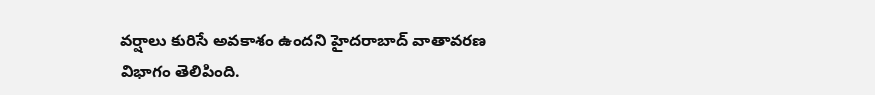వర్షాలు కురిసే అవకాశం ఉందని హైదరాబాద్ వాతావరణ విభాగం తెలిపింది.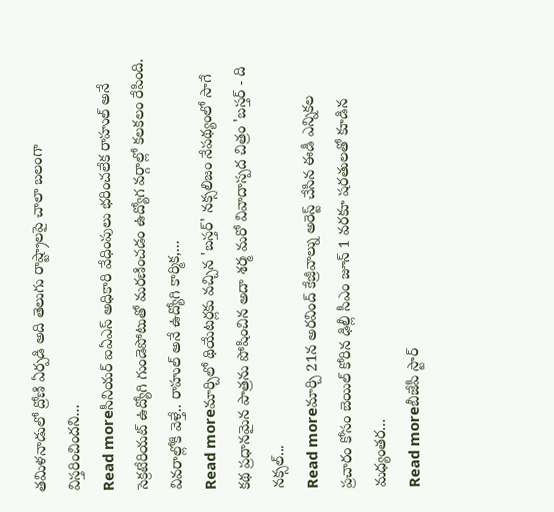తమిళనాడులో ద్రోణి ఏర్పడి అది తెలుగు రాష్ట్రాలపై చాలా బలంగా విస్తరించిందని...
Read moreసీనియర్ ఐఏఎస్ అధికారి వేధింపులు భరించలేక రాహుల్ అనే సెక్రటేరియట్ ఉద్యోగి గుండెపోటుతో మరణించడం ఉద్యోగ వర్గాల్లో కలకలం రేపింది. వివరాల్లోకి వెళ్తే.. రాహుల్ అనే ఉద్యోగి కార్మిక,...
Read moreమార్చిలో థియేటర్లకు వచ్చిన 'బస్తర్' నక్సలిజం నేపథ్యంలో సాగే కథ ప్రధానమైన పాత్రను పోషించిన అదా శర్మ మరో వివాదాస్పద చిత్రం 'బస్తర్ - ది నక్సల్...
Read moreమార్చి 21న అరవింద్ కేజ్రీవాల్ను అరెస్ట్ చేసిన ఈడీ ఎన్నికల ప్రచారం కోసం బెయిల్ కోరిన ఢిల్లీ సీఎం జూన్ 1 వరకూ షరతులతో కూడిన మధ్యంతర...
Read moreబీజేపీ స్టార్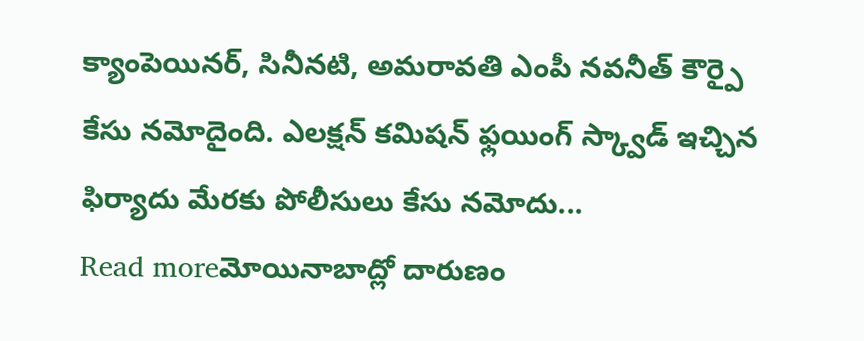క్యాంపెయినర్, సినీనటి, అమరావతి ఎంపీ నవనీత్ కౌర్పై కేసు నమోదైంది. ఎలక్షన్ కమిషన్ ఫ్లయింగ్ స్క్వాడ్ ఇచ్చిన ఫిర్యాదు మేరకు పోలీసులు కేసు నమోదు...
Read moreమోయినాబాద్లో దారుణం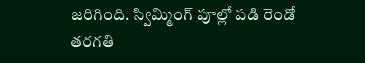జరిగింది. స్విమ్మింగ్ పూల్లో పడి రెండో తరగతి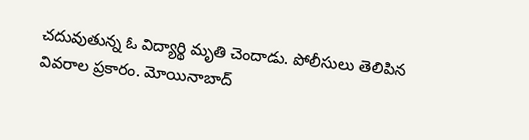చదువుతున్న ఓ విద్యార్థి మృతి చెందాడు. పోలీసులు తెలిపిన వివరాల ప్రకారం. మోయినాబాద్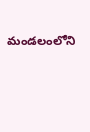మండలంలోని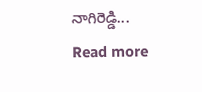నాగిరెడ్డి...
Read more